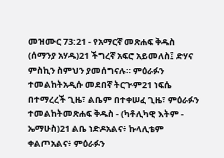መዝሙር 73:21 - የአማርኛ መጽሐፍ ቅዱስ (ሰማንያ አሃዱ)21 ችግረኛ አፍሮ አይመለስ፤ ድሃና ምስኪን ስምህን ያመሰግናሉ። ምዕራፉን ተመልከትአዲሱ መደበኛ ትርጒም21 ነፍሴ በተማረረች ጊዜ፣ ልቤም በተቀሠፈ ጊዜ፣ ምዕራፉን ተመልከትመጽሐፍ ቅዱስ - (ካቶሊካዊ እትም - ኤማሁስ)21 ልቤ ነድዶአልና፥ ኩላሊቴም ቀልጦአልና፥ ምዕራፉን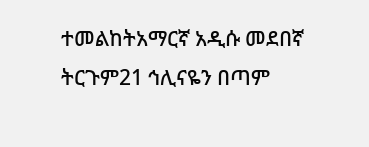ተመልከትአማርኛ አዲሱ መደበኛ ትርጉም21 ኅሊናዬን በጣም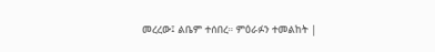መረረው፤ ልቤም ተሰበረ። ምዕራፉን ተመልከት |